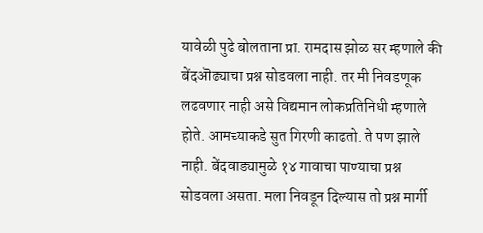यावेळी पुढे बोलताना प्रा. रामदास झोळ सर म्हणाले की बेंदऒढ्याचा प्रश्न सोडवला नाही. तर मी निवडणूक लढवणार नाही असे विद्यमान लोकप्रतिनिधी म्हणाले होते. आमच्याकडे सुत गिरणी काढतो. ते पण झाले नाही. बेंदवाड्यामुळे १४ गावाचा पाण्याचा प्रश्न सोडवला असता. मला निवडून दिल्यास तो प्रश्न मार्गी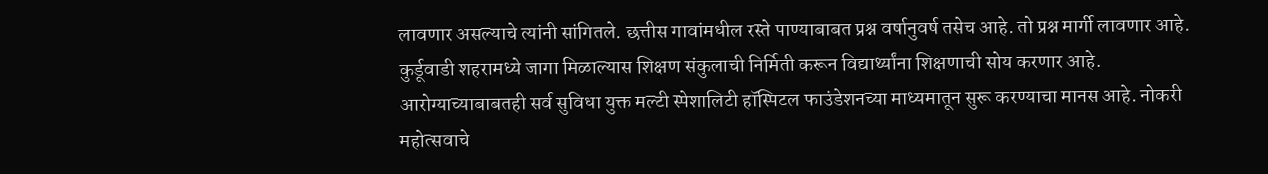लावणार असल्याचे त्यांनी सांगितले. छत्तीस गावांमधील रस्ते पाण्याबाबत प्रश्न वर्षानुवर्ष तसेच आहे. तो प्रश्न मार्गी लावणार आहे. कुर्डूवाडी शहरामध्ये जागा मिळाल्यास शिक्षण संकुलाची निर्मिती करून विद्यार्थ्यांना शिक्षणाची सोय करणार आहे. आरोग्याच्याबाबतही सर्व सुविधा युक्त मल्टी स्पेशालिटी हॉस्पिटल फाउंडेशनच्या माध्यमातून सुरू करण्याचा मानस आहे. नोकरी महोत्सवाचे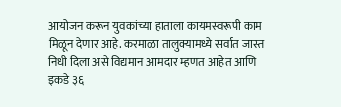आयोजन करून युवकांच्या हाताला कायमस्वरूपी काम मिळून देणार आहे. करमाळा तालुक्यामध्ये सर्वात जास्त निधी दिला असे विद्यमान आमदार म्हणत आहेत आणि इकडे ३६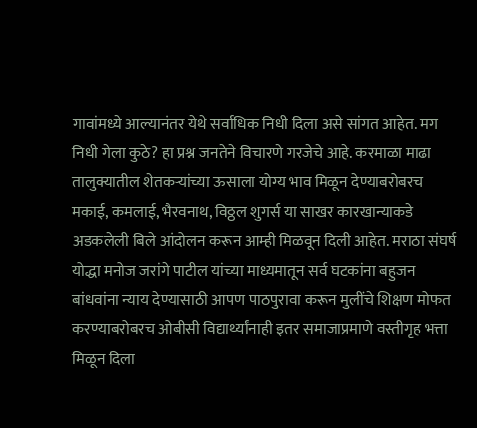गावांमध्ये आल्यानंतर येथे सर्वाधिक निधी दिला असे सांगत आहेत. मग निधी गेला कुठे? हा प्रश्न जनतेने विचारणे गरजेचे आहे. करमाळा माढा तालुक्यातील शेतकऱ्यांच्या ऊसाला योग्य भाव मिळून देण्याबरोबरच मकाई, कमलाई, भैरवनाथ, विठ्ठल शुगर्स या साखर कारखान्याकडे अडकलेली बिले आंदोलन करून आम्ही मिळवून दिली आहेत. मराठा संघर्ष योद्धा मनोज जरांगे पाटील यांच्या माध्यमातून सर्व घटकांना बहुजन बांधवांना न्याय देण्यासाठी आपण पाठपुरावा करून मुलींचे शिक्षण मोफत करण्याबरोबरच ओबीसी विद्यार्थ्यांनाही इतर समाजाप्रमाणे वस्तीगृह भत्ता मिळून दिला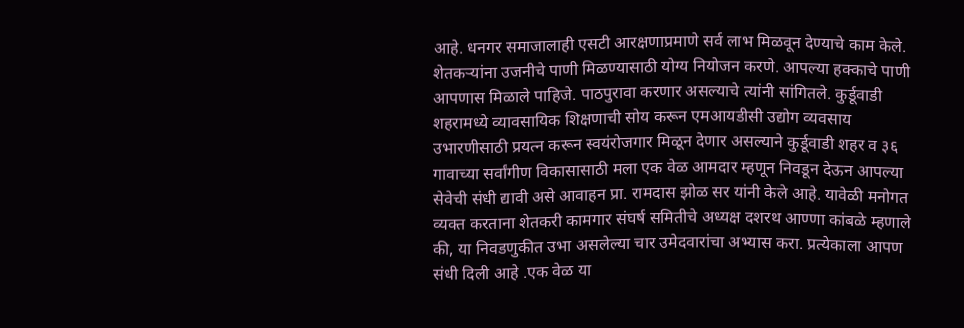आहे. धनगर समाजालाही एसटी आरक्षणाप्रमाणे सर्व लाभ मिळवून देण्याचे काम केले. शेतकऱ्यांना उजनीचे पाणी मिळण्यासाठी योग्य नियोजन करणे. आपल्या हक्काचे पाणी आपणास मिळाले पाहिजे. पाठपुरावा करणार असल्याचे त्यांनी सांगितले. कुर्डूवाडी शहरामध्ये व्यावसायिक शिक्षणाची सोय करून एमआयडीसी उद्योग व्यवसाय उभारणीसाठी प्रयत्न करून स्वयंरोजगार मिळून देणार असल्याने कुर्डूवाडी शहर व ३६ गावाच्या सर्वांगीण विकासासाठी मला एक वेळ आमदार म्हणून निवडून देऊन आपल्या सेवेची संधी द्यावी असे आवाहन प्रा. रामदास झोळ सर यांनी केले आहे. यावेळी मनोगत व्यक्त करताना शेतकरी कामगार संघर्ष समितीचे अध्यक्ष दशरथ आण्णा कांबळे म्हणाले की, या निवडणुकीत उभा असलेल्या चार उमेदवारांचा अभ्यास करा. प्रत्येकाला आपण संधी दिली आहे .एक वेळ या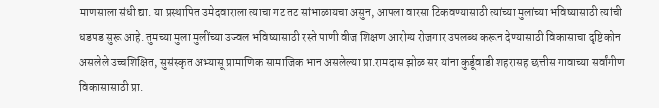माणसाला संधी द्या. या प्रस्थापित उमेदवाराला त्याचा गट तट सांभाळायचा असुन, आपला वारसा टिकवण्यासाठी त्यांच्या मुलांच्या भविष्यासाठी त्यांची धडपड सुरू आहे. तुमच्या मुला मुलींच्या उज्वल भविष्यासाठी रस्ते पाणी वीज शिक्षण आरोग्य रोजगार उपलब्ध करून देण्यासाठी विकासाचा दृष्टिकोन असलेले उच्चशिक्षित, सुसंस्कृत अभ्यासू प्रामाणिक सामाजिक भान असलेल्या प्रा.रामदास झोळ सर यांना कुर्डूवाडी शहरासह छत्तीस गावाच्या सर्वांगीण विकासासाठी प्रा.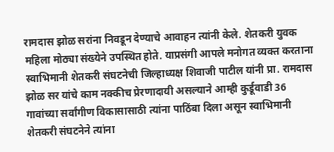रामदास झोळ सरांना निवडून देण्याचे आवाहन त्यांनी केले. शेतकरी युवक महिला मोठ्या संख्येने उपस्थित होते. याप्रसंगी आपले मनोगत व्यक्त करताना स्वाभिमानी शेतकरी संघटनेची जिल्हाध्यक्ष शिवाजी पाटील यांनी प्रा. रामदास झोळ सर यांचे काम नक्कीच प्रेरणादायी असल्याने आम्ही कुर्डूवाडी 36 गावांच्या सर्वांगीण विकासासाठी त्यांना पाठिंबा दिला असून स्वाभिमानी शेतकरी संघटनेने त्यांना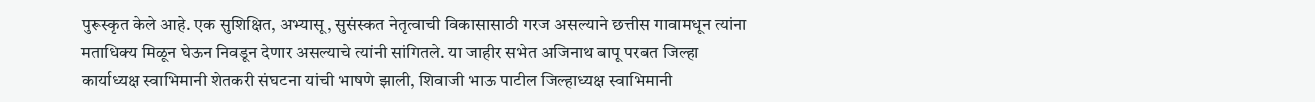पुरूस्कृत केले आहे. एक सुशिक्षित, अभ्यासू, सुसंस्कत नेतृत्वाची विकासासाठी गरज असल्याने छत्तीस गावामधून त्यांना मताधिक्य मिळून घेऊन निवडून देणार असल्याचे त्यांनी सांगितले. या जाहीर सभेत अजिनाथ बापू परबत जिल्हा कार्याध्यक्ष स्वाभिमानी शेतकरी संघटना यांची भाषणे झाली, शिवाजी भाऊ पाटील जिल्हाध्यक्ष स्वाभिमानी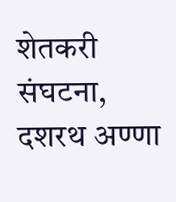शेतकरी संघटना, दशरथ अण्णा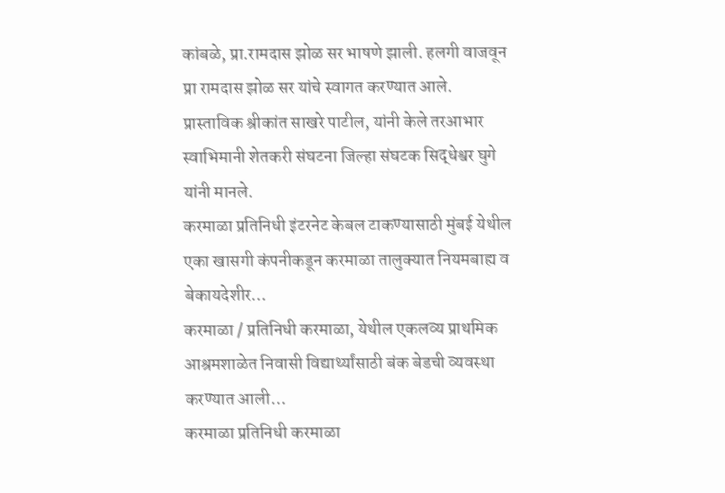कांबळे, प्रा.रामदास झोळ सर भाषणे झाली. हलगी वाजवून प्रा रामदास झोळ सर यांचे स्वागत करण्यात आले. प्रास्ताविक श्रीकांत साखरे पाटील, यांनी केले तरआभार स्वाभिमानी शेतकरी संघटना जिल्हा संघटक सिद्धेश्वर घुगे यांनी मानले.
करमाळा प्रतिनिधी इंटरनेट केबल टाकण्यासाठी मुंबई येथील एका खासगी कंपनीकडून करमाळा तालुक्यात नियमबाह्य व बेकायदेशीर…
करमाळा / प्रतिनिधी करमाळा, येथील एकलव्य प्राथमिक आश्रमशाळेत निवासी विद्यार्थ्यांसाठी बंक बेडची व्यवस्था करण्यात आली…
करमाळा प्रतिनिधी करमाळा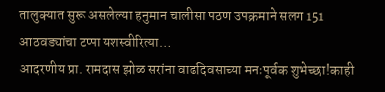तालुक्यात सुरू असलेल्या हनुमान चालीसा पठण उपक्रमाने सलग 151 आठवड्यांचा टप्पा यशस्वीरित्या…
आदरणीय प्रा. रामदास झोळ सरांना वाढदिवसाच्या मनःपूर्वक शुभेच्छा!काही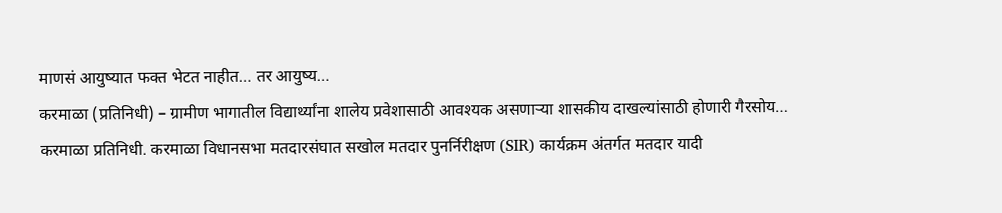माणसं आयुष्यात फक्त भेटत नाहीत… तर आयुष्य…
करमाळा (प्रतिनिधी) – ग्रामीण भागातील विद्यार्थ्यांना शालेय प्रवेशासाठी आवश्यक असणाऱ्या शासकीय दाखल्यांसाठी होणारी गैरसोय…
करमाळा प्रतिनिधी. करमाळा विधानसभा मतदारसंघात सखोल मतदार पुनर्निरीक्षण (SIR) कार्यक्रम अंतर्गत मतदार यादी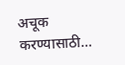अचूक करण्यासाठी…